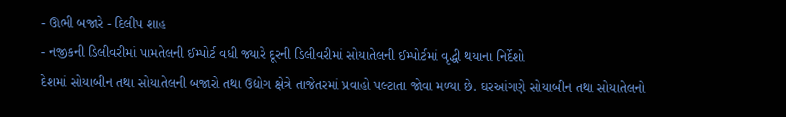- ઊભી બજારે - દિલીપ શાહ
- નજીકની ડિલીવરીમાં પામતેલની ઈમ્પોર્ટ વધી જ્યારે દૂરની ડિલીવરીમાં સોયાતેલની ઈમ્પોર્ટમાં વૃદ્ધી થયાના નિર્દેશો
દેશમાં સોયાબીન તથા સોયાતેલની બજારો તથા ઉદ્યોગ ક્ષેત્રે તાજેતરમાં પ્રવાહો પલ્ટાતા જોવા મળ્યા છે. ઘરઆંગણે સોયાબીન તથા સોયાતેલનો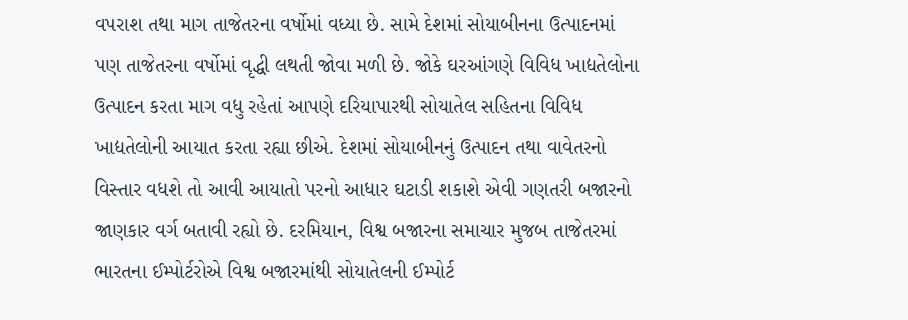વપરાશ તથા માગ તાજેતરના વર્ષોમાં વધ્યા છે. સામે દેશમાં સોયાબીનના ઉત્પાદનમાં પણ તાજેતરના વર્ષોમાં વૃદ્ધી લથતી જોવા મળી છે. જોકે ઘરઆંગણે વિવિધ ખાદ્યતેલોના ઉત્પાદન કરતા માગ વધુ રહેતાં આપણે દરિયાપારથી સોયાતેલ સહિતના વિવિધ ખાદ્યતેલોની આયાત કરતા રહ્યા છીએ. દેશમાં સોયાબીનનું ઉત્પાદન તથા વાવેતરનો વિસ્તાર વધશે તો આવી આયાતો પરનો આધાર ઘટાડી શકાશે એવી ગણતરી બજારનો જાણકાર વર્ગ બતાવી રહ્યો છે. દરમિયાન, વિશ્વ બજારના સમાચાર મુજબ તાજેતરમાં ભારતના ઈમ્પોર્ટરોએ વિશ્વ બજારમાંથી સોયાતેલની ઈમ્પોર્ટ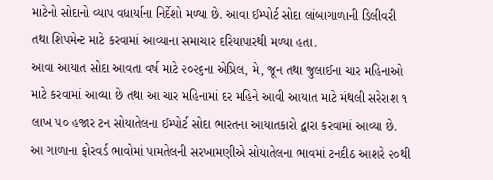માટેનો સોદાનો વ્યાપ વધાર્યાના નિર્દેશો મળ્યા છે. આવા ઈમ્પોર્ટ સોદા લાંબાગાળાની ડિલીવરી તથા શિપમેન્ટ માટે કરવામાં આવ્યાના સમાચાર દરિયાપારથી મળ્યા હતા.
આવા આયાત સોદા આવતા વર્ષ માટે ૨૦૨૬ના એપ્રિલ, મે, જૂન તથા જુલાઈના ચાર મહિનાઓ માટે કરવામાં આવ્યા છે તથા આ ચાર મહિનામાં દર મહિને આવી આયાત માટે મંથલી સરેરાશ ૧ લાખ ૫૦ હજાર ટન સોયાતેલના ઈમ્પોર્ટ સોદા ભારતના આયાતકારો દ્વારા કરવામાં આવ્યા છે. આ ગાળાના ફોરવર્ડ ભાવોમાં પામતેલની સરખામણીએ સોયાતેલના ભાવમાં ટનદીઠ આશરે ૨૦થી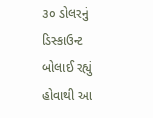૩૦ ડોલરનું ડિસ્કાઉન્ટ બોલાઈ રહ્યું હોવાથી આ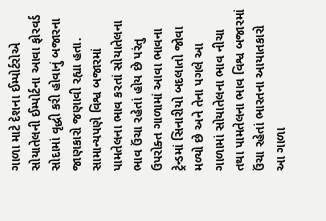ગાળા માટે દેશના ઈમ્પોર્ટરોએ સોયાતેલની ઈમ્પોર્ટના આવા ફોરવર્ડ સોદામાં વૃદ્ધી કરી હોવાનું બજારના જાણકારો જણાવી રહ્યા હતા. સામાન્યપણે વિશ્વ બજારમાં પામતેલના ભાવ કરતાં સોયાતેલના ભાવ ઉંચા રહેતાં હોય છે પરંતુ ઉપરોક્ત ગાળામાં આવા ભાવના ટ્રેન્ડમાં સિનારીયો બદલાતો જોવા મળ્યો છે અને તેના પગલે આ ગાળામાં સોયાતેલના ભાવ નીચા તથા પામતેલના ભાવ વિશ્વ બજારમાં ઉંચા રહેતાં ભારતના આયાતકારો આ ગાળા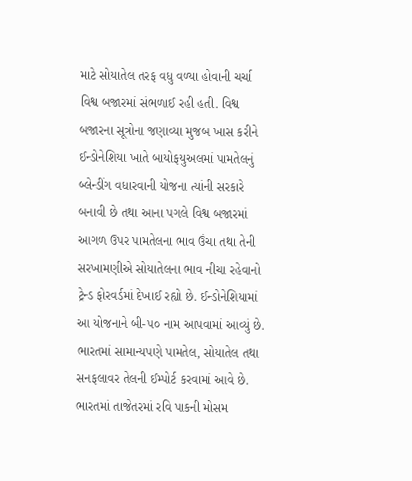માટે સોયાતેલ તરફ વધુ વળ્યા હોવાની ચર્ચા વિશ્વ બજારમાં સંભળાઈ રહી હતી. વિશ્વ બજારના સૂત્રોના જણાવ્યા મુજબ ખાસ કરીને ઈન્ડોનેશિયા ખાતે બાયોફયુઅલમાં પામતેલનું બ્લેન્ડીંગ વધારવાની યોજના ત્યાંની સરકારે બનાવી છે તથા આના પગલે વિશ્વ બજારમાં આગળ ઉપર પામતેલના ભાવ ઉંચા તથા તેની સરખામણીએ સોયાતેલના ભાવ નીચા રહેવાનો ટ્રેન્ડ ફોરવર્ડમાં દેખાઈ રહ્યો છે. ઈન્ડોનેશિયામાં આ યોજનાને બી-૫૦ નામ આપવામાં આવ્યું છે. ભારતમાં સામાન્યપણે પામતેલ, સોયાતેલ તથા સનફલાવર તેલની ઈમ્પોર્ટ કરવામાં આવે છે. ભારતમાં તાજેતરમાં રવિ પાકની મોસમ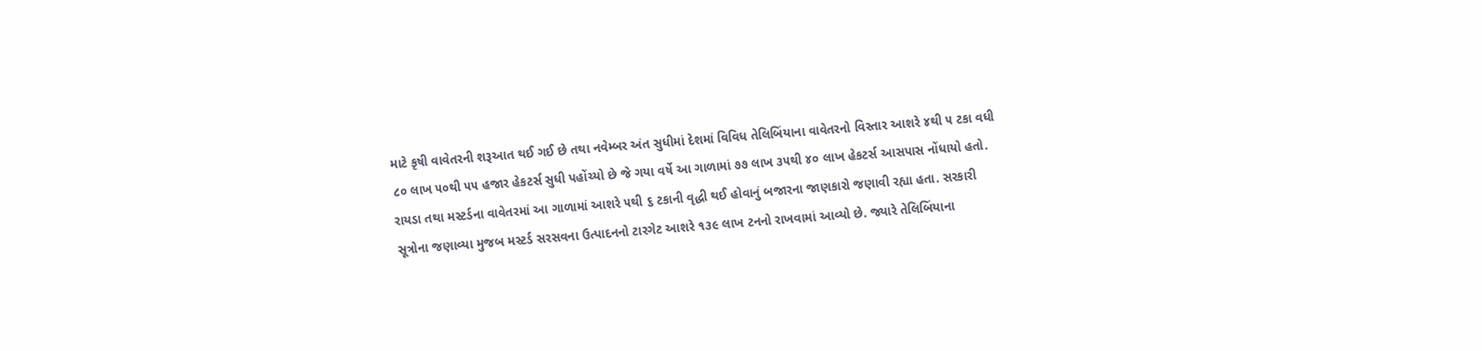માટે કૃષી વાવેતરની શરૂઆત થઈ ગઈ છે તથા નવેમ્બર અંત સુધીમાં દેશમાં વિવિધ તેલિબિંયાના વાવેતરનો વિસ્તાર આશરે ૪થી ૫ ટકા વધી ૮૦ લાખ ૫૦થી ૫૫ હજાર હેકટર્સ સુધી પહોંચ્યો છે જે ગયા વર્ષે આ ગાળામાં ૭૭ લાખ ૩૫થી ૪૦ લાખ હેકટર્સ આસપાસ નોંધાયો હતો. રાયડા તથા મસ્ટર્ડના વાવેતરમાં આ ગાળામાં આશરે ૫થી ૬ ટકાની વૃદ્ધી થઈ હોવાનું બજારના જાણકારો જણાવી રહ્યા હતા. સરકારી સૂત્રોના જણાવ્યા મુજબ મસ્ટર્ડ સરસવના ઉત્પાદનનો ટારગેટ આશરે ૧૩૯ લાખ ટનનો રાખવામાં આવ્યો છે. જ્યારે તેલિબિંયાના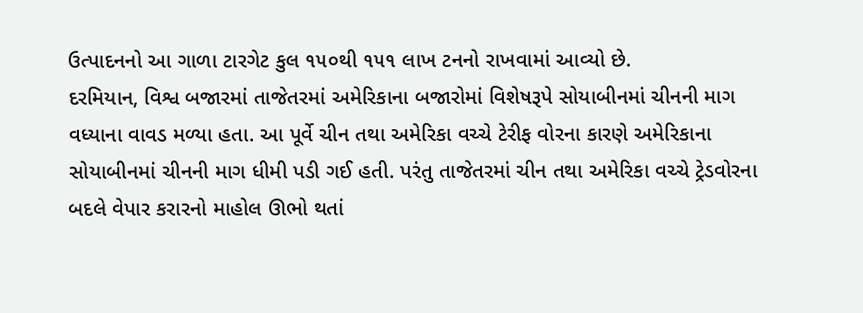ઉત્પાદનનો આ ગાળા ટારગેટ કુલ ૧૫૦થી ૧૫૧ લાખ ટનનો રાખવામાં આવ્યો છે.
દરમિયાન, વિશ્વ બજારમાં તાજેતરમાં અમેરિકાના બજારોમાં વિશેષરૂપે સોયાબીનમાં ચીનની માગ વધ્યાના વાવડ મળ્યા હતા. આ પૂર્વે ચીન તથા અમેરિકા વચ્ચે ટેરીફ વોરના કારણે અમેરિકાના સોયાબીનમાં ચીનની માગ ધીમી પડી ગઈ હતી. પરંતુ તાજેતરમાં ચીન તથા અમેરિકા વચ્ચે ટ્રેડવોરના બદલે વેપાર કરારનો માહોલ ઊભો થતાં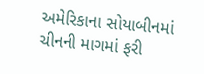અમેરિકાના સોયાબીનમાં ચીનની માગમાં ફરી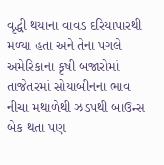વૃદ્ધી થયાના વાવડ દરિયાપારથી મળ્યા હતા અને તેના પગલે અમેરિકાના કૃષી બજારોમાં તાજેતરમાં સોયાબીનના ભાવ નીચા મથાળેથી ઝડપથી બાઉન્સ બેક થતા પણ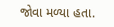જોવા મળ્યા હતા.